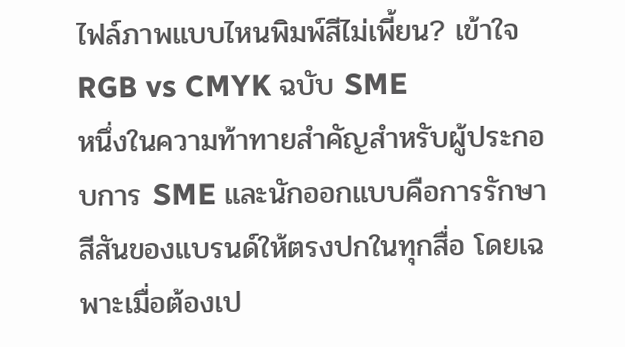ไฟล์ภาพแบบไหนพิมพ์สีไม่เพี้ยน? เข้าใจ RGB vs CMYK ฉบับ SME
หนึ่งในความท้าทายสำคัญสำหรับผู้ประกอบการ SME และนักออกแบบคือการรักษาสีสันของแบรนด์ให้ตรงปกในทุกสื่อ โดยเฉพาะเมื่อต้องเป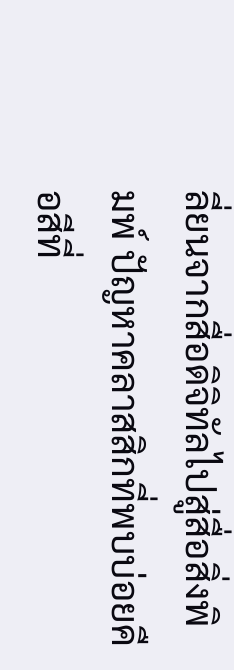ลี่ยนจากสื่อดิจิทัลไปสู่สื่อสิ่งพิมพ์ ปัญหาคลาสสิกที่พบบ่อยคือสีที่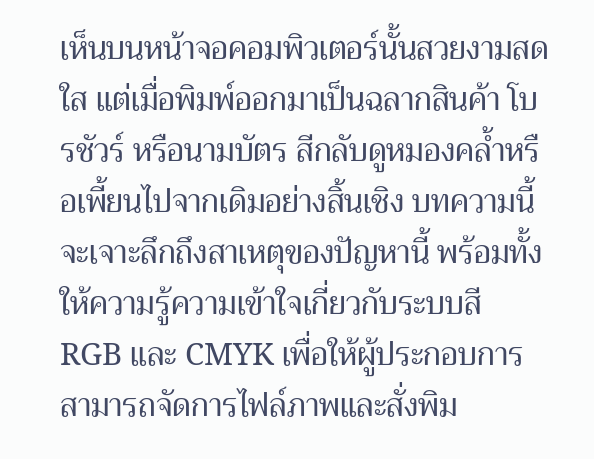เห็นบนหน้าจอคอมพิวเตอร์นั้นสวยงามสดใส แต่เมื่อพิมพ์ออกมาเป็นฉลากสินค้า โบรชัวร์ หรือนามบัตร สีกลับดูหมองคล้ำหรือเพี้ยนไปจากเดิมอย่างสิ้นเชิง บทความนี้จะเจาะลึกถึงสาเหตุของปัญหานี้ พร้อมทั้งให้ความรู้ความเข้าใจเกี่ยวกับระบบสี RGB และ CMYK เพื่อให้ผู้ประกอบการสามารถจัดการไฟล์ภาพและสั่งพิม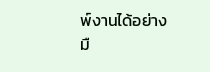พ์งานได้อย่างมื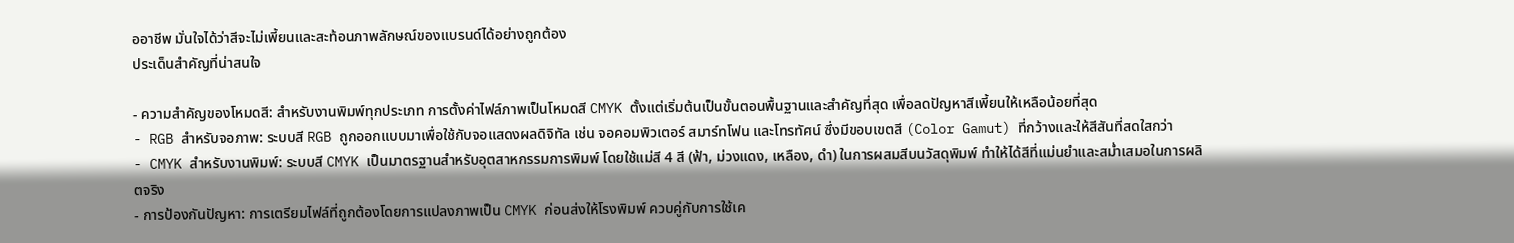ออาชีพ มั่นใจได้ว่าสีจะไม่เพี้ยนและสะท้อนภาพลักษณ์ของแบรนด์ได้อย่างถูกต้อง
ประเด็นสำคัญที่น่าสนใจ

- ความสำคัญของโหมดสี: สำหรับงานพิมพ์ทุกประเภท การตั้งค่าไฟล์ภาพเป็นโหมดสี CMYK ตั้งแต่เริ่มต้นเป็นขั้นตอนพื้นฐานและสำคัญที่สุด เพื่อลดปัญหาสีเพี้ยนให้เหลือน้อยที่สุด
- RGB สำหรับจอภาพ: ระบบสี RGB ถูกออกแบบมาเพื่อใช้กับจอแสดงผลดิจิทัล เช่น จอคอมพิวเตอร์ สมาร์ทโฟน และโทรทัศน์ ซึ่งมีขอบเขตสี (Color Gamut) ที่กว้างและให้สีสันที่สดใสกว่า
- CMYK สำหรับงานพิมพ์: ระบบสี CMYK เป็นมาตรฐานสำหรับอุตสาหกรรมการพิมพ์ โดยใช้แม่สี 4 สี (ฟ้า, ม่วงแดง, เหลือง, ดำ) ในการผสมสีบนวัสดุพิมพ์ ทำให้ได้สีที่แม่นยำและสม่ำเสมอในการผลิตจริง
- การป้องกันปัญหา: การเตรียมไฟล์ที่ถูกต้องโดยการแปลงภาพเป็น CMYK ก่อนส่งให้โรงพิมพ์ ควบคู่กับการใช้เค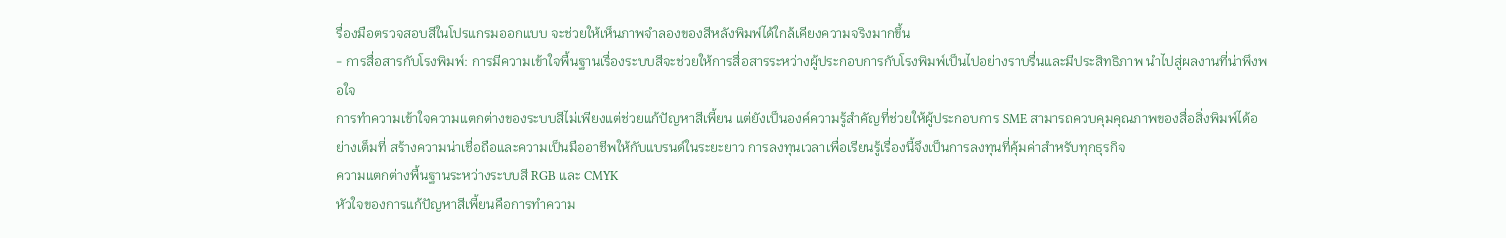รื่องมือตรวจสอบสีในโปรแกรมออกแบบ จะช่วยให้เห็นภาพจำลองของสีหลังพิมพ์ได้ใกล้เคียงความจริงมากขึ้น
- การสื่อสารกับโรงพิมพ์: การมีความเข้าใจพื้นฐานเรื่องระบบสีจะช่วยให้การสื่อสารระหว่างผู้ประกอบการกับโรงพิมพ์เป็นไปอย่างราบรื่นและมีประสิทธิภาพ นำไปสู่ผลงานที่น่าพึงพอใจ
การทำความเข้าใจความแตกต่างของระบบสีไม่เพียงแต่ช่วยแก้ปัญหาสีเพี้ยน แต่ยังเป็นองค์ความรู้สำคัญที่ช่วยให้ผู้ประกอบการ SME สามารถควบคุมคุณภาพของสื่อสิ่งพิมพ์ได้อย่างเต็มที่ สร้างความน่าเชื่อถือและความเป็นมืออาชีพให้กับแบรนด์ในระยะยาว การลงทุนเวลาเพื่อเรียนรู้เรื่องนี้จึงเป็นการลงทุนที่คุ้มค่าสำหรับทุกธุรกิจ
ความแตกต่างพื้นฐานระหว่างระบบสี RGB และ CMYK
หัวใจของการแก้ปัญหาสีเพี้ยนคือการทำความ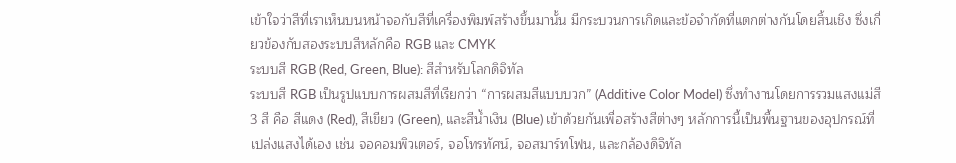เข้าใจว่าสีที่เราเห็นบนหน้าจอกับสีที่เครื่องพิมพ์สร้างขึ้นมานั้น มีกระบวนการเกิดและข้อจำกัดที่แตกต่างกันโดยสิ้นเชิง ซึ่งเกี่ยวข้องกับสองระบบสีหลักคือ RGB และ CMYK
ระบบสี RGB (Red, Green, Blue): สีสำหรับโลกดิจิทัล
ระบบสี RGB เป็นรูปแบบการผสมสีที่เรียกว่า “การผสมสีแบบบวก” (Additive Color Model) ซึ่งทำงานโดยการรวมแสงแม่สี 3 สี คือ สีแดง (Red), สีเขียว (Green), และสีน้ำเงิน (Blue) เข้าด้วยกันเพื่อสร้างสีต่างๆ หลักการนี้เป็นพื้นฐานของอุปกรณ์ที่เปล่งแสงได้เอง เช่น จอคอมพิวเตอร์, จอโทรทัศน์, จอสมาร์ทโฟน, และกล้องดิจิทัล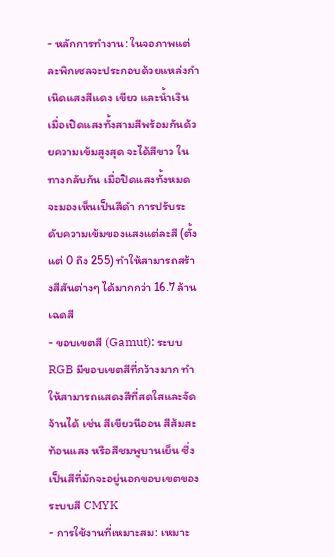- หลักการทำงาน: ในจอภาพแต่ละพิกเซลจะประกอบด้วยแหล่งกำเนิดแสงสีแดง เขียว และน้ำเงิน เมื่อเปิดแสงทั้งสามสีพร้อมกันด้วยความเข้มสูงสุด จะได้สีขาว ในทางกลับกัน เมื่อปิดแสงทั้งหมด จะมองเห็นเป็นสีดำ การปรับระดับความเข้มของแสงแต่ละสี (ตั้งแต่ 0 ถึง 255) ทำให้สามารถสร้างสีสันต่างๆ ได้มากกว่า 16.7 ล้านเฉดสี
- ขอบเขตสี (Gamut): ระบบ RGB มีขอบเขตสีที่กว้างมาก ทำให้สามารถแสดงสีที่สดใสและจัดจ้านได้ เช่น สีเขียวนีออน สีส้มสะท้อนแสง หรือสีชมพูบานเย็น ซึ่งเป็นสีที่มักจะอยู่นอกขอบเขตของระบบสี CMYK
- การใช้งานที่เหมาะสม: เหมาะ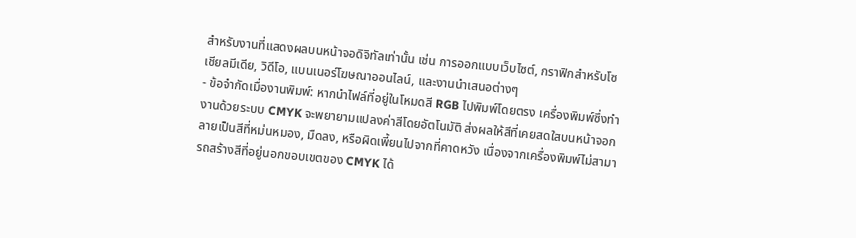สำหรับงานที่แสดงผลบนหน้าจอดิจิทัลเท่านั้น เช่น การออกแบบเว็บไซต์, กราฟิกสำหรับโซเชียลมีเดีย, วิดีโอ, แบนเนอร์โฆษณาออนไลน์, และงานนำเสนอต่างๆ
- ข้อจำกัดเมื่องานพิมพ์: หากนำไฟล์ที่อยู่ในโหมดสี RGB ไปพิมพ์โดยตรง เครื่องพิมพ์ซึ่งทำงานด้วยระบบ CMYK จะพยายามแปลงค่าสีโดยอัตโนมัติ ส่งผลให้สีที่เคยสดใสบนหน้าจอกลายเป็นสีที่หม่นหมอง, มืดลง, หรือผิดเพี้ยนไปจากที่คาดหวัง เนื่องจากเครื่องพิมพ์ไม่สามารถสร้างสีที่อยู่นอกขอบเขตของ CMYK ได้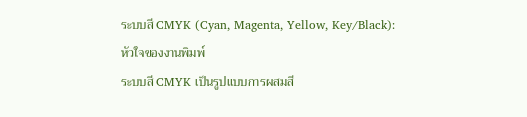ระบบสี CMYK (Cyan, Magenta, Yellow, Key/Black): หัวใจของงานพิมพ์
ระบบสี CMYK เป็นรูปแบบการผสมสี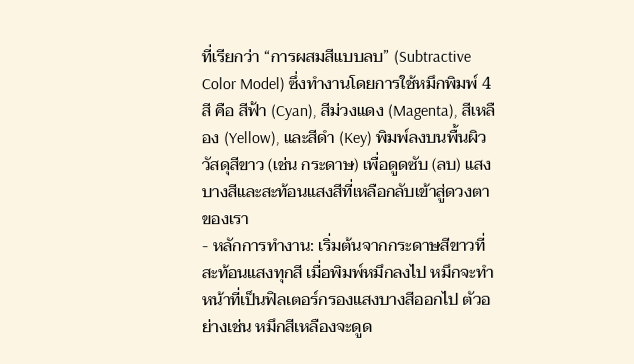ที่เรียกว่า “การผสมสีแบบลบ” (Subtractive Color Model) ซึ่งทำงานโดยการใช้หมึกพิมพ์ 4 สี คือ สีฟ้า (Cyan), สีม่วงแดง (Magenta), สีเหลือง (Yellow), และสีดำ (Key) พิมพ์ลงบนพื้นผิววัสดุสีขาว (เช่น กระดาษ) เพื่อดูดซับ (ลบ) แสงบางสีและสะท้อนแสงสีที่เหลือกลับเข้าสู่ดวงตาของเรา
- หลักการทำงาน: เริ่มต้นจากกระดาษสีขาวที่สะท้อนแสงทุกสี เมื่อพิมพ์หมึกลงไป หมึกจะทำหน้าที่เป็นฟิลเตอร์กรองแสงบางสีออกไป ตัวอย่างเช่น หมึกสีเหลืองจะดูด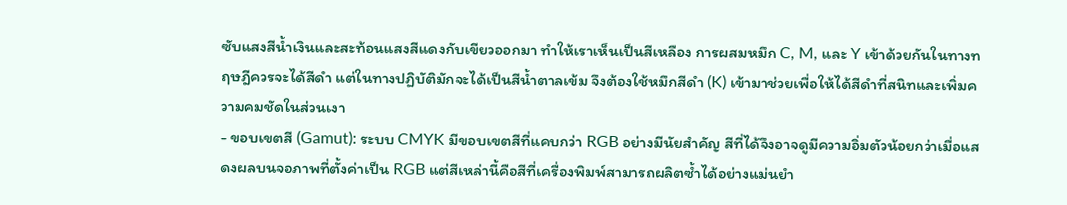ซับแสงสีน้ำเงินและสะท้อนแสงสีแดงกับเขียวออกมา ทำให้เราเห็นเป็นสีเหลือง การผสมหมึก C, M, และ Y เข้าด้วยกันในทางทฤษฎีควรจะได้สีดำ แต่ในทางปฏิบัติมักจะได้เป็นสีน้ำตาลเข้ม จึงต้องใช้หมึกสีดำ (K) เข้ามาช่วยเพื่อให้ได้สีดำที่สนิทและเพิ่มความคมชัดในส่วนเงา
- ขอบเขตสี (Gamut): ระบบ CMYK มีขอบเขตสีที่แคบกว่า RGB อย่างมีนัยสำคัญ สีที่ได้จึงอาจดูมีความอิ่มตัวน้อยกว่าเมื่อแสดงผลบนจอภาพที่ตั้งค่าเป็น RGB แต่สีเหล่านี้คือสีที่เครื่องพิมพ์สามารถผลิตซ้ำได้อย่างแม่นยำ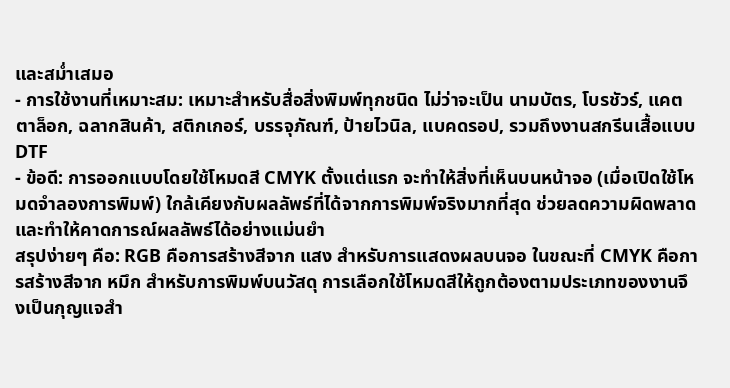และสม่ำเสมอ
- การใช้งานที่เหมาะสม: เหมาะสำหรับสื่อสิ่งพิมพ์ทุกชนิด ไม่ว่าจะเป็น นามบัตร, โบรชัวร์, แคตตาล็อก, ฉลากสินค้า, สติกเกอร์, บรรจุภัณฑ์, ป้ายไวนิล, แบคดรอป, รวมถึงงานสกรีนเสื้อแบบ DTF
- ข้อดี: การออกแบบโดยใช้โหมดสี CMYK ตั้งแต่แรก จะทำให้สิ่งที่เห็นบนหน้าจอ (เมื่อเปิดใช้โหมดจำลองการพิมพ์) ใกล้เคียงกับผลลัพธ์ที่ได้จากการพิมพ์จริงมากที่สุด ช่วยลดความผิดพลาดและทำให้คาดการณ์ผลลัพธ์ได้อย่างแม่นยำ
สรุปง่ายๆ คือ: RGB คือการสร้างสีจาก แสง สำหรับการแสดงผลบนจอ ในขณะที่ CMYK คือการสร้างสีจาก หมึก สำหรับการพิมพ์บนวัสดุ การเลือกใช้โหมดสีให้ถูกต้องตามประเภทของงานจึงเป็นกุญแจสำ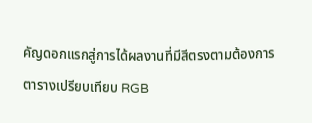คัญดอกแรกสู่การได้ผลงานที่มีสีตรงตามต้องการ
ตารางเปรียบเทียบ RGB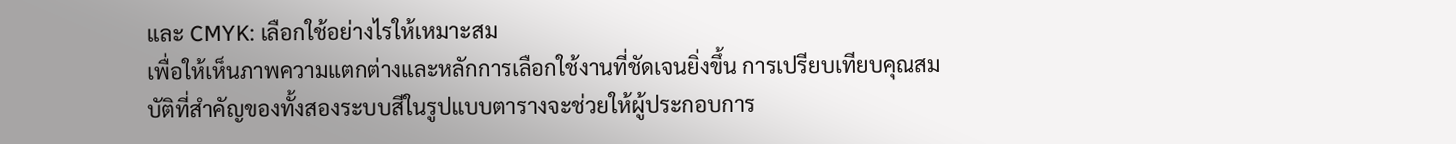และ CMYK: เลือกใช้อย่างไรให้เหมาะสม
เพื่อให้เห็นภาพความแตกต่างและหลักการเลือกใช้งานที่ชัดเจนยิ่งขึ้น การเปรียบเทียบคุณสมบัติที่สำคัญของทั้งสองระบบสีในรูปแบบตารางจะช่วยให้ผู้ประกอบการ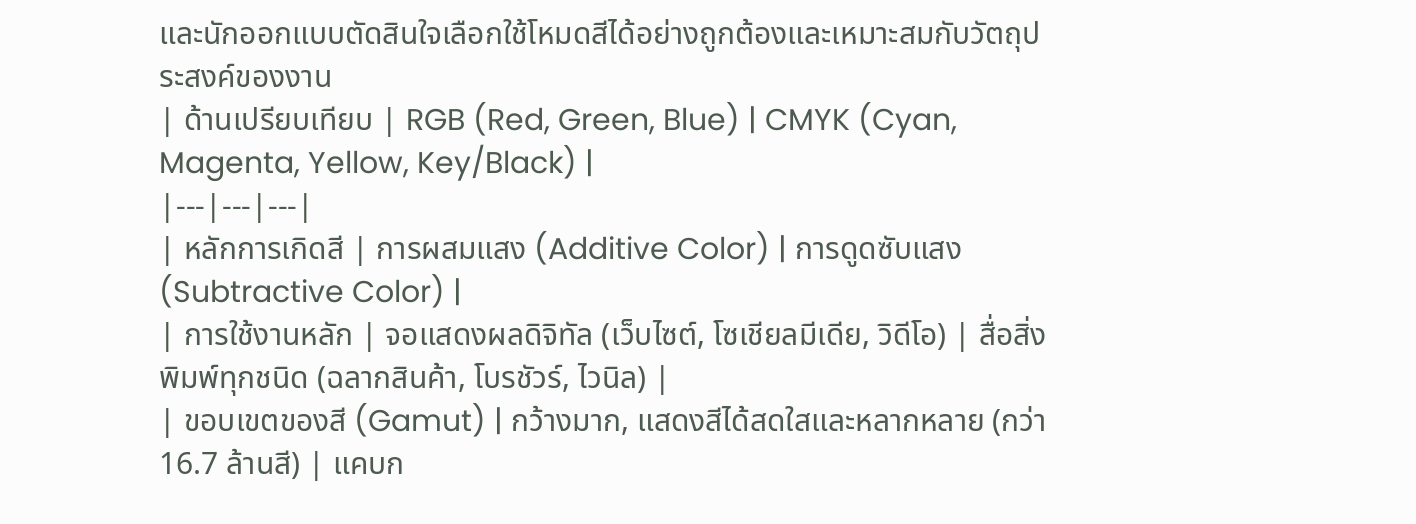และนักออกแบบตัดสินใจเลือกใช้โหมดสีได้อย่างถูกต้องและเหมาะสมกับวัตถุประสงค์ของงาน
| ด้านเปรียบเทียบ | RGB (Red, Green, Blue) | CMYK (Cyan, Magenta, Yellow, Key/Black) |
|---|---|---|
| หลักการเกิดสี | การผสมแสง (Additive Color) | การดูดซับแสง (Subtractive Color) |
| การใช้งานหลัก | จอแสดงผลดิจิทัล (เว็บไซต์, โซเชียลมีเดีย, วิดีโอ) | สื่อสิ่งพิมพ์ทุกชนิด (ฉลากสินค้า, โบรชัวร์, ไวนิล) |
| ขอบเขตของสี (Gamut) | กว้างมาก, แสดงสีได้สดใสและหลากหลาย (กว่า 16.7 ล้านสี) | แคบก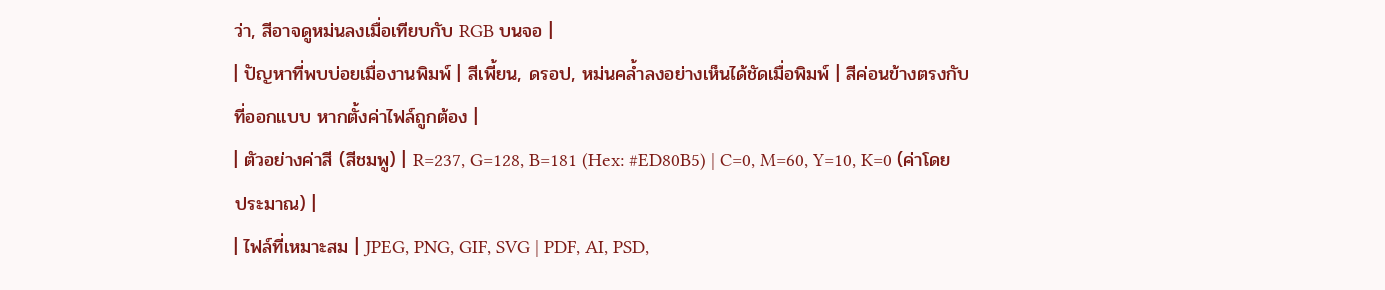ว่า, สีอาจดูหม่นลงเมื่อเทียบกับ RGB บนจอ |
| ปัญหาที่พบบ่อยเมื่องานพิมพ์ | สีเพี้ยน, ดรอป, หม่นคล้ำลงอย่างเห็นได้ชัดเมื่อพิมพ์ | สีค่อนข้างตรงกับที่ออกแบบ หากตั้งค่าไฟล์ถูกต้อง |
| ตัวอย่างค่าสี (สีชมพู) | R=237, G=128, B=181 (Hex: #ED80B5) | C=0, M=60, Y=10, K=0 (ค่าโดยประมาณ) |
| ไฟล์ที่เหมาะสม | JPEG, PNG, GIF, SVG | PDF, AI, PSD,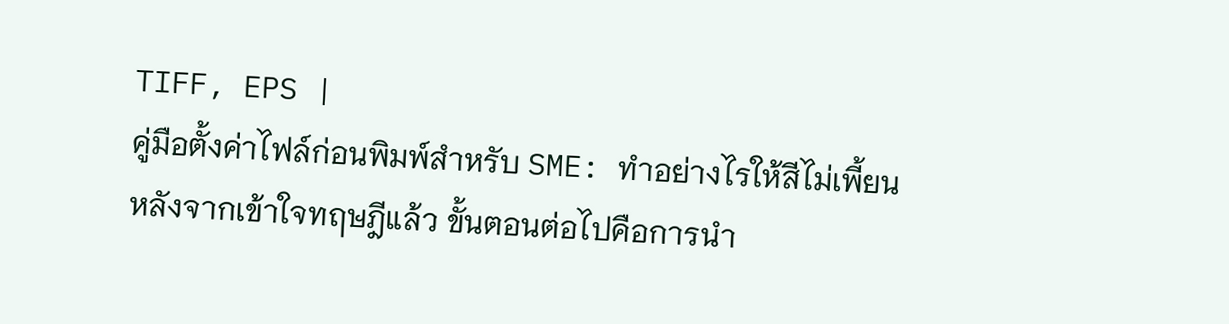TIFF, EPS |
คู่มือตั้งค่าไฟล์ก่อนพิมพ์สำหรับ SME: ทำอย่างไรให้สีไม่เพี้ยน
หลังจากเข้าใจทฤษฎีแล้ว ขั้นตอนต่อไปคือการนำ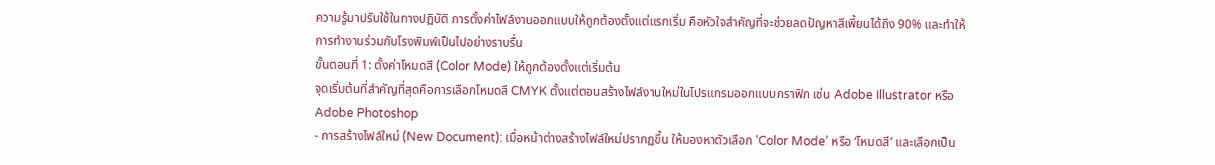ความรู้มาปรับใช้ในทางปฏิบัติ การตั้งค่าไฟล์งานออกแบบให้ถูกต้องตั้งแต่แรกเริ่ม คือหัวใจสำคัญที่จะช่วยลดปัญหาสีเพี้ยนได้ถึง 90% และทำให้การทำงานร่วมกับโรงพิมพ์เป็นไปอย่างราบรื่น
ขั้นตอนที่ 1: ตั้งค่าโหมดสี (Color Mode) ให้ถูกต้องตั้งแต่เริ่มต้น
จุดเริ่มต้นที่สำคัญที่สุดคือการเลือกโหมดสี CMYK ตั้งแต่ตอนสร้างไฟล์งานใหม่ในโปรแกรมออกแบบกราฟิก เช่น Adobe Illustrator หรือ Adobe Photoshop
- การสร้างไฟล์ใหม่ (New Document): เมื่อหน้าต่างสร้างไฟล์ใหม่ปรากฏขึ้น ให้มองหาตัวเลือก ‘Color Mode’ หรือ ‘โหมดสี’ และเลือกเป็น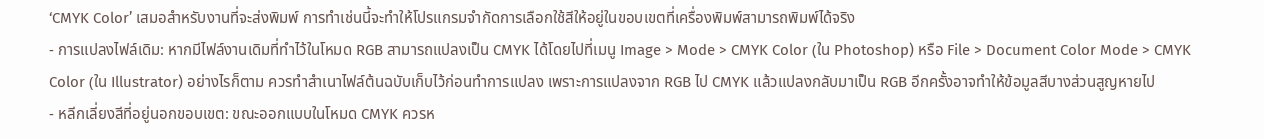‘CMYK Color’ เสมอสำหรับงานที่จะส่งพิมพ์ การทำเช่นนี้จะทำให้โปรแกรมจำกัดการเลือกใช้สีให้อยู่ในขอบเขตที่เครื่องพิมพ์สามารถพิมพ์ได้จริง
- การแปลงไฟล์เดิม: หากมีไฟล์งานเดิมที่ทำไว้ในโหมด RGB สามารถแปลงเป็น CMYK ได้โดยไปที่เมนู Image > Mode > CMYK Color (ใน Photoshop) หรือ File > Document Color Mode > CMYK Color (ใน Illustrator) อย่างไรก็ตาม ควรทำสำเนาไฟล์ต้นฉบับเก็บไว้ก่อนทำการแปลง เพราะการแปลงจาก RGB ไป CMYK แล้วแปลงกลับมาเป็น RGB อีกครั้งอาจทำให้ข้อมูลสีบางส่วนสูญหายไป
- หลีกเลี่ยงสีที่อยู่นอกขอบเขต: ขณะออกแบบในโหมด CMYK ควรห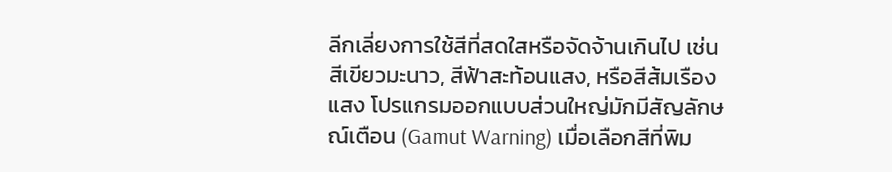ลีกเลี่ยงการใช้สีที่สดใสหรือจัดจ้านเกินไป เช่น สีเขียวมะนาว, สีฟ้าสะท้อนแสง, หรือสีส้มเรืองแสง โปรแกรมออกแบบส่วนใหญ่มักมีสัญลักษณ์เตือน (Gamut Warning) เมื่อเลือกสีที่พิม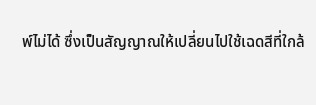พ์ไม่ได้ ซึ่งเป็นสัญญาณให้เปลี่ยนไปใช้เฉดสีที่ใกล้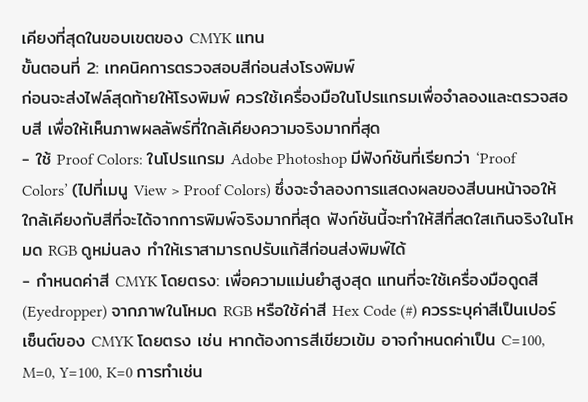เคียงที่สุดในขอบเขตของ CMYK แทน
ขั้นตอนที่ 2: เทคนิคการตรวจสอบสีก่อนส่งโรงพิมพ์
ก่อนจะส่งไฟล์สุดท้ายให้โรงพิมพ์ ควรใช้เครื่องมือในโปรแกรมเพื่อจำลองและตรวจสอบสี เพื่อให้เห็นภาพผลลัพธ์ที่ใกล้เคียงความจริงมากที่สุด
- ใช้ Proof Colors: ในโปรแกรม Adobe Photoshop มีฟังก์ชันที่เรียกว่า ‘Proof Colors’ (ไปที่เมนู View > Proof Colors) ซึ่งจะจำลองการแสดงผลของสีบนหน้าจอให้ใกล้เคียงกับสีที่จะได้จากการพิมพ์จริงมากที่สุด ฟังก์ชันนี้จะทำให้สีที่สดใสเกินจริงในโหมด RGB ดูหม่นลง ทำให้เราสามารถปรับแก้สีก่อนส่งพิมพ์ได้
- กำหนดค่าสี CMYK โดยตรง: เพื่อความแม่นยำสูงสุด แทนที่จะใช้เครื่องมือดูดสี (Eyedropper) จากภาพในโหมด RGB หรือใช้ค่าสี Hex Code (#) ควรระบุค่าสีเป็นเปอร์เซ็นต์ของ CMYK โดยตรง เช่น หากต้องการสีเขียวเข้ม อาจกำหนดค่าเป็น C=100, M=0, Y=100, K=0 การทำเช่น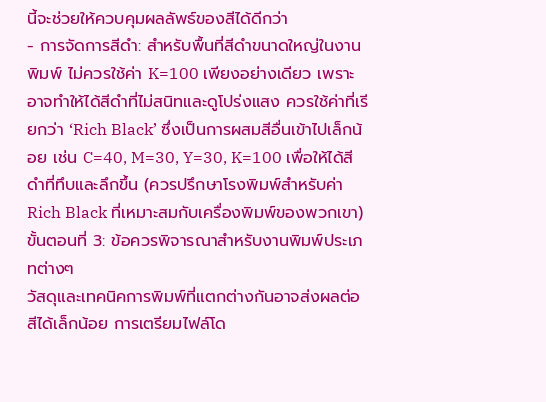นี้จะช่วยให้ควบคุมผลลัพธ์ของสีได้ดีกว่า
- การจัดการสีดำ: สำหรับพื้นที่สีดำขนาดใหญ่ในงานพิมพ์ ไม่ควรใช้ค่า K=100 เพียงอย่างเดียว เพราะอาจทำให้ได้สีดำที่ไม่สนิทและดูโปร่งแสง ควรใช้ค่าที่เรียกว่า ‘Rich Black’ ซึ่งเป็นการผสมสีอื่นเข้าไปเล็กน้อย เช่น C=40, M=30, Y=30, K=100 เพื่อให้ได้สีดำที่ทึบและลึกขึ้น (ควรปรึกษาโรงพิมพ์สำหรับค่า Rich Black ที่เหมาะสมกับเครื่องพิมพ์ของพวกเขา)
ขั้นตอนที่ 3: ข้อควรพิจารณาสำหรับงานพิมพ์ประเภทต่างๆ
วัสดุและเทคนิคการพิมพ์ที่แตกต่างกันอาจส่งผลต่อสีได้เล็กน้อย การเตรียมไฟล์โด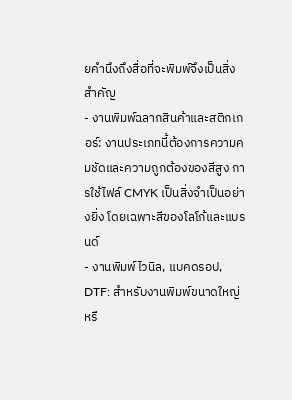ยคำนึงถึงสื่อที่จะพิมพ์จึงเป็นสิ่งสำคัญ
- งานพิมพ์ฉลากสินค้าและสติกเกอร์: งานประเภทนี้ต้องการความคมชัดและความถูกต้องของสีสูง การใช้ไฟล์ CMYK เป็นสิ่งจำเป็นอย่างยิ่ง โดยเฉพาะสีของโลโก้และแบรนด์
- งานพิมพ์ไวนิล, แบคดรอป, DTF: สำหรับงานพิมพ์ขนาดใหญ่หรื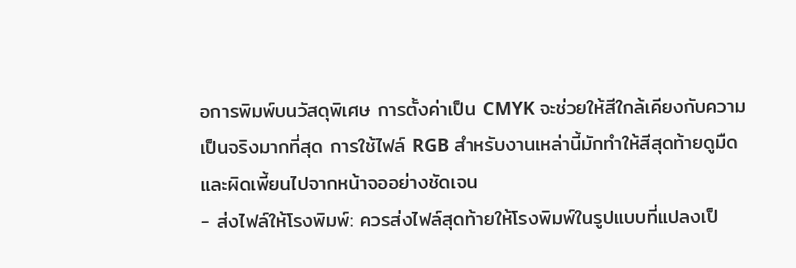อการพิมพ์บนวัสดุพิเศษ การตั้งค่าเป็น CMYK จะช่วยให้สีใกล้เคียงกับความเป็นจริงมากที่สุด การใช้ไฟล์ RGB สำหรับงานเหล่านี้มักทำให้สีสุดท้ายดูมืดและผิดเพี้ยนไปจากหน้าจออย่างชัดเจน
- ส่งไฟล์ให้โรงพิมพ์: ควรส่งไฟล์สุดท้ายให้โรงพิมพ์ในรูปแบบที่แปลงเป็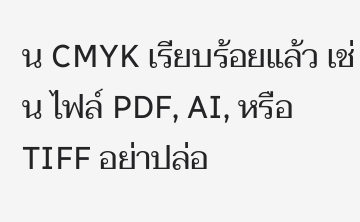น CMYK เรียบร้อยแล้ว เช่น ไฟล์ PDF, AI, หรือ TIFF อย่าปล่อ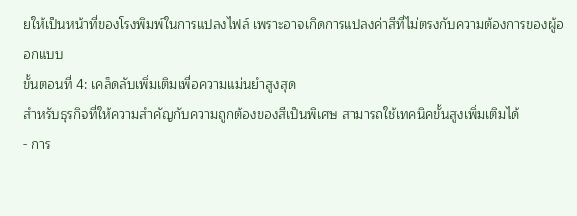ยให้เป็นหน้าที่ของโรงพิมพ์ในการแปลงไฟล์ เพราะอาจเกิดการแปลงค่าสีที่ไม่ตรงกับความต้องการของผู้ออกแบบ
ขั้นตอนที่ 4: เคล็ดลับเพิ่มเติมเพื่อความแม่นยำสูงสุด
สำหรับธุรกิจที่ให้ความสำคัญกับความถูกต้องของสีเป็นพิเศษ สามารถใช้เทคนิคขั้นสูงเพิ่มเติมได้
- การ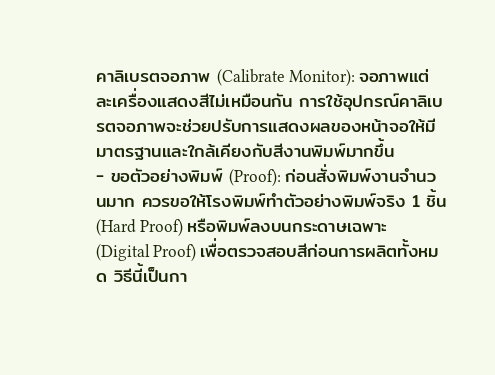คาลิเบรตจอภาพ (Calibrate Monitor): จอภาพแต่ละเครื่องแสดงสีไม่เหมือนกัน การใช้อุปกรณ์คาลิเบรตจอภาพจะช่วยปรับการแสดงผลของหน้าจอให้มีมาตรฐานและใกล้เคียงกับสีงานพิมพ์มากขึ้น
- ขอตัวอย่างพิมพ์ (Proof): ก่อนสั่งพิมพ์งานจำนวนมาก ควรขอให้โรงพิมพ์ทำตัวอย่างพิมพ์จริง 1 ชิ้น (Hard Proof) หรือพิมพ์ลงบนกระดาษเฉพาะ (Digital Proof) เพื่อตรวจสอบสีก่อนการผลิตทั้งหมด วิธีนี้เป็นกา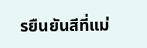รยืนยันสีที่แม่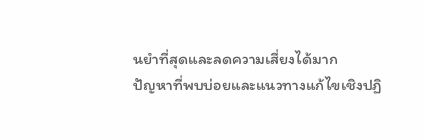นยำที่สุดและลดความเสี่ยงได้มาก
ปัญหาที่พบบ่อยและแนวทางแก้ไขเชิงปฏิ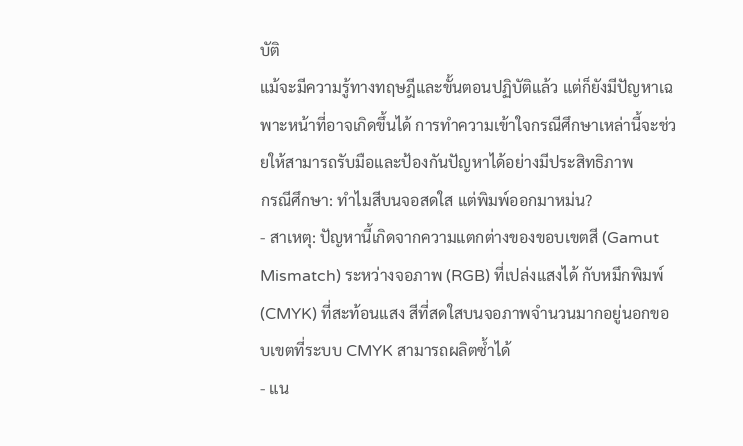บัติ
แม้จะมีความรู้ทางทฤษฎีและขั้นตอนปฏิบัติแล้ว แต่ก็ยังมีปัญหาเฉพาะหน้าที่อาจเกิดขึ้นได้ การทำความเข้าใจกรณีศึกษาเหล่านี้จะช่วยให้สามารถรับมือและป้องกันปัญหาได้อย่างมีประสิทธิภาพ
กรณีศึกษา: ทำไมสีบนจอสดใส แต่พิมพ์ออกมาหม่น?
- สาเหตุ: ปัญหานี้เกิดจากความแตกต่างของขอบเขตสี (Gamut Mismatch) ระหว่างจอภาพ (RGB) ที่เปล่งแสงได้ กับหมึกพิมพ์ (CMYK) ที่สะท้อนแสง สีที่สดใสบนจอภาพจำนวนมากอยู่นอกขอบเขตที่ระบบ CMYK สามารถผลิตซ้ำได้
- แน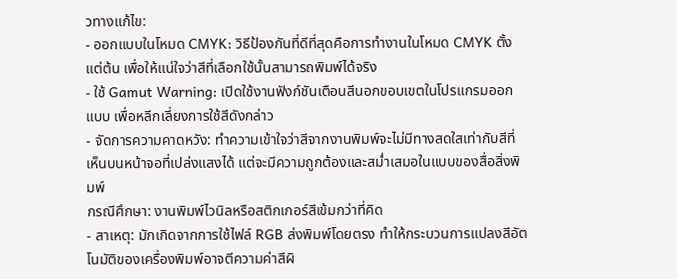วทางแก้ไข:
- ออกแบบในโหมด CMYK: วิธีป้องกันที่ดีที่สุดคือการทำงานในโหมด CMYK ตั้งแต่ต้น เพื่อให้แน่ใจว่าสีที่เลือกใช้นั้นสามารถพิมพ์ได้จริง
- ใช้ Gamut Warning: เปิดใช้งานฟังก์ชันเตือนสีนอกขอบเขตในโปรแกรมออกแบบ เพื่อหลีกเลี่ยงการใช้สีดังกล่าว
- จัดการความคาดหวัง: ทำความเข้าใจว่าสีจากงานพิมพ์จะไม่มีทางสดใสเท่ากับสีที่เห็นบนหน้าจอที่เปล่งแสงได้ แต่จะมีความถูกต้องและสม่ำเสมอในแบบของสื่อสิ่งพิมพ์
กรณีศึกษา: งานพิมพ์ไวนิลหรือสติกเกอร์สีเข้มกว่าที่คิด
- สาเหตุ: มักเกิดจากการใช้ไฟล์ RGB ส่งพิมพ์โดยตรง ทำให้กระบวนการแปลงสีอัตโนมัติของเครื่องพิมพ์อาจตีความค่าสีผิ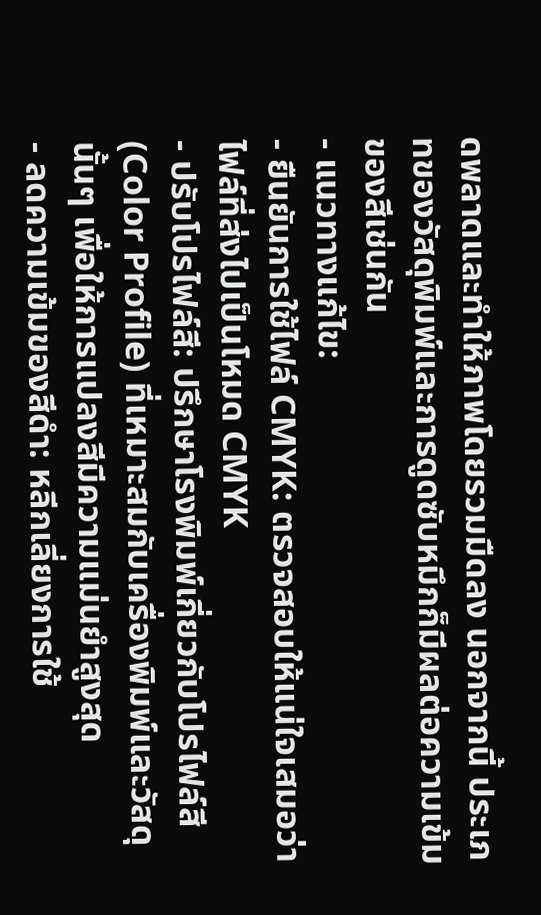ดพลาดและทำให้ภาพโดยรวมมืดลง นอกจากนี้ ประเภทของวัสดุพิมพ์และการดูดซับหมึกก็มีผลต่อความเข้มของสีเช่นกัน
- แนวทางแก้ไข:
- ยืนยันการใช้ไฟล์ CMYK: ตรวจสอบให้แน่ใจเสมอว่าไฟล์ที่ส่งไปเป็นโหมด CMYK
- ปรับโปรไฟล์สี: ปรึกษาโรงพิมพ์เกี่ยวกับโปรไฟล์สี (Color Profile) ที่เหมาะสมกับเครื่องพิมพ์และวัสดุนั้นๆ เพื่อให้การแปลงสีมีความแม่นยำสูงสุด
- ลดความเข้มของสีดำ: หลีกเลี่ยงการใช้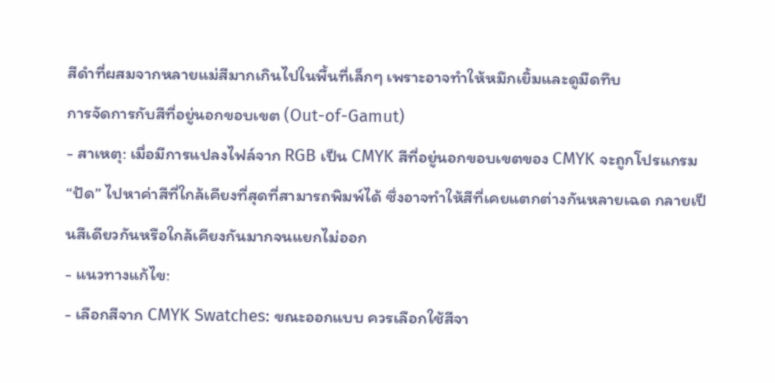สีดำที่ผสมจากหลายแม่สีมากเกินไปในพื้นที่เล็กๆ เพราะอาจทำให้หมึกเยิ้มและดูมืดทึบ
การจัดการกับสีที่อยู่นอกขอบเขต (Out-of-Gamut)
- สาเหตุ: เมื่อมีการแปลงไฟล์จาก RGB เป็น CMYK สีที่อยู่นอกขอบเขตของ CMYK จะถูกโปรแกรม “ปัด” ไปหาค่าสีที่ใกล้เคียงที่สุดที่สามารถพิมพ์ได้ ซึ่งอาจทำให้สีที่เคยแตกต่างกันหลายเฉด กลายเป็นสีเดียวกันหรือใกล้เคียงกันมากจนแยกไม่ออก
- แนวทางแก้ไข:
- เลือกสีจาก CMYK Swatches: ขณะออกแบบ ควรเลือกใช้สีจา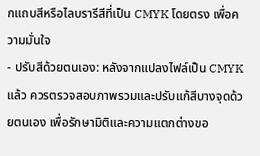กแถบสีหรือไลบรารีสีที่เป็น CMYK โดยตรง เพื่อความมั่นใจ
- ปรับสีด้วยตนเอง: หลังจากแปลงไฟล์เป็น CMYK แล้ว ควรตรวจสอบภาพรวมและปรับแก้สีบางจุดด้วยตนเอง เพื่อรักษามิติและความแตกต่างขอ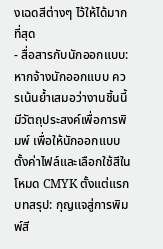งเฉดสีต่างๆ ไว้ให้ได้มากที่สุด
- สื่อสารกับนักออกแบบ: หากจ้างนักออกแบบ ควรเน้นย้ำเสมอว่างานชิ้นนี้มีวัตถุประสงค์เพื่อการพิมพ์ เพื่อให้นักออกแบบตั้งค่าไฟล์และเลือกใช้สีในโหมด CMYK ตั้งแต่แรก
บทสรุป: กุญแจสู่การพิมพ์สี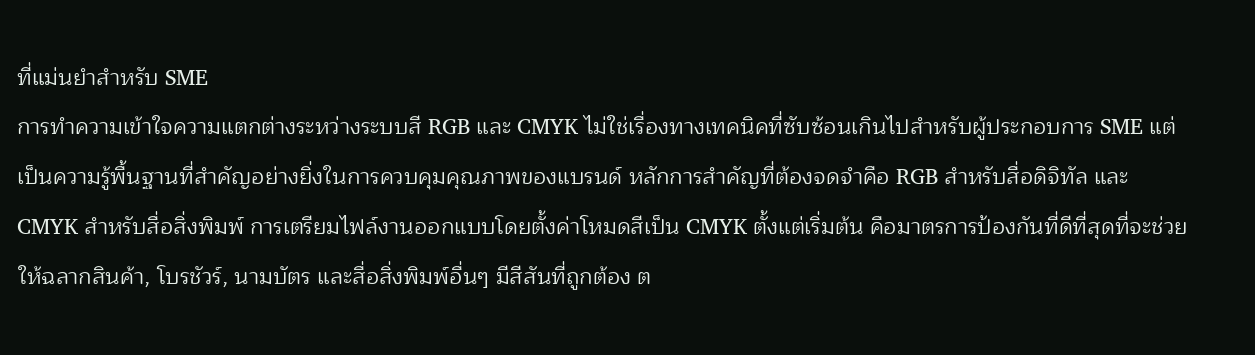ที่แม่นยำสำหรับ SME
การทำความเข้าใจความแตกต่างระหว่างระบบสี RGB และ CMYK ไม่ใช่เรื่องทางเทคนิคที่ซับซ้อนเกินไปสำหรับผู้ประกอบการ SME แต่เป็นความรู้พื้นฐานที่สำคัญอย่างยิ่งในการควบคุมคุณภาพของแบรนด์ หลักการสำคัญที่ต้องจดจำคือ RGB สำหรับสื่อดิจิทัล และ CMYK สำหรับสื่อสิ่งพิมพ์ การเตรียมไฟล์งานออกแบบโดยตั้งค่าโหมดสีเป็น CMYK ตั้งแต่เริ่มต้น คือมาตรการป้องกันที่ดีที่สุดที่จะช่วยให้ฉลากสินค้า, โบรชัวร์, นามบัตร และสื่อสิ่งพิมพ์อื่นๆ มีสีสันที่ถูกต้อง ต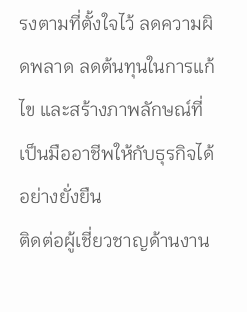รงตามที่ตั้งใจไว้ ลดความผิดพลาด ลดต้นทุนในการแก้ไข และสร้างภาพลักษณ์ที่เป็นมืออาชีพให้กับธุรกิจได้อย่างยั่งยืน
ติดต่อผู้เชี่ยวชาญด้านงาน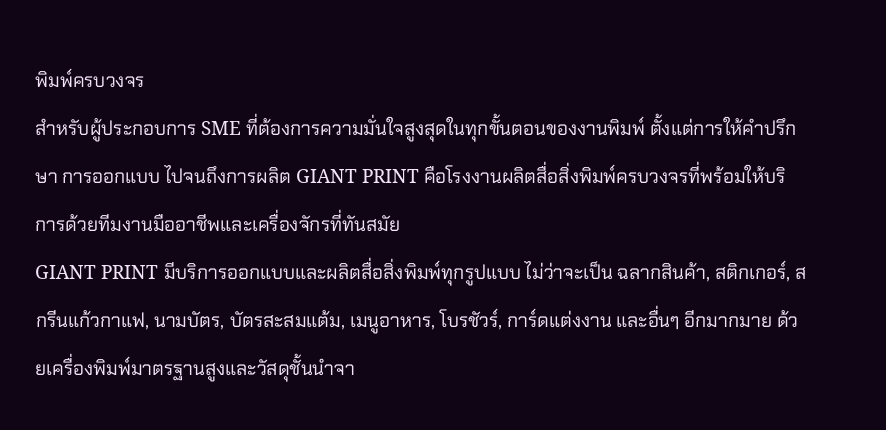พิมพ์ครบวงจร
สำหรับผู้ประกอบการ SME ที่ต้องการความมั่นใจสูงสุดในทุกขั้นตอนของงานพิมพ์ ตั้งแต่การให้คำปรึกษา การออกแบบ ไปจนถึงการผลิต GIANT PRINT คือโรงงานผลิตสื่อสิ่งพิมพ์ครบวงจรที่พร้อมให้บริการด้วยทีมงานมืออาชีพและเครื่องจักรที่ทันสมัย
GIANT PRINT มีบริการออกแบบและผลิตสื่อสิ่งพิมพ์ทุกรูปแบบ ไม่ว่าจะเป็น ฉลากสินค้า, สติกเกอร์, สกรีนแก้วกาแฟ, นามบัตร, บัตรสะสมแต้ม, เมนูอาหาร, โบรชัวร์, การ์ดแต่งงาน และอื่นๆ อีกมากมาย ด้วยเครื่องพิมพ์มาตรฐานสูงและวัสดุชั้นนำจา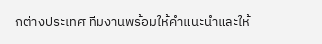กต่างประเทศ ทีมงานพร้อมให้คำแนะนำและให้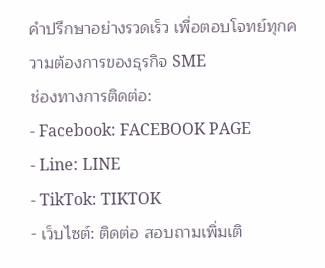คำปรึกษาอย่างรวดเร็ว เพื่อตอบโจทย์ทุกความต้องการของธุรกิจ SME
ช่องทางการติดต่อ:
- Facebook: FACEBOOK PAGE
- Line: LINE
- TikTok: TIKTOK
- เว็บไซต์: ติดต่อ สอบถามเพิ่มเติ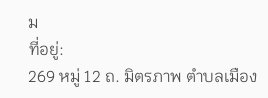ม
ที่อยู่:
269 หมู่ 12 ถ. มิตรภาพ ตำบลเมือง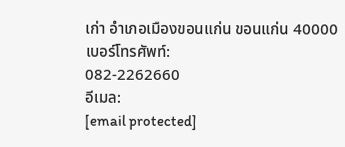เก่า อำเภอเมืองขอนแก่น ขอนแก่น 40000
เบอร์โทรศัพท์:
082-2262660
อีเมล:
[email protected]